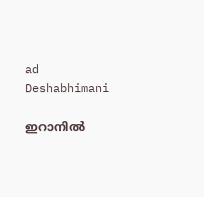ad
Deshabhimani

ഇറാനിൽ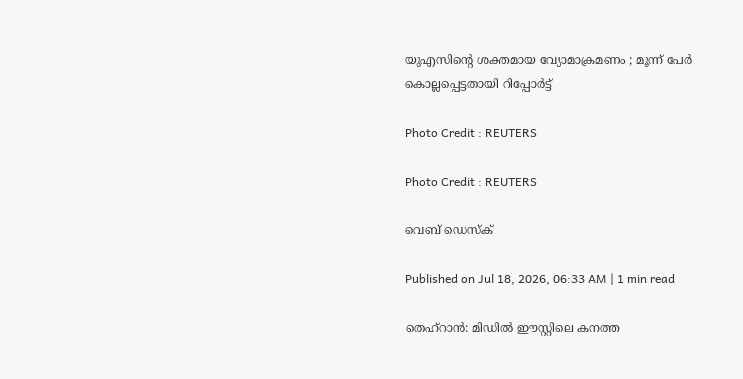യുഎസിന്റെ ശക്തമായ വ്യോമാക്രമണം ; മൂന്ന് പേർ കൊല്ലപ്പെട്ടതായി റിപ്പോർട്ട്

Photo Credit : REUTERS

Photo Credit : REUTERS

വെബ് ഡെസ്ക്

Published on Jul 18, 2026, 06:33 AM | 1 min read

തെഹ്റാൻ: മിഡിൽ ഈസ്റ്റിലെ കനത്ത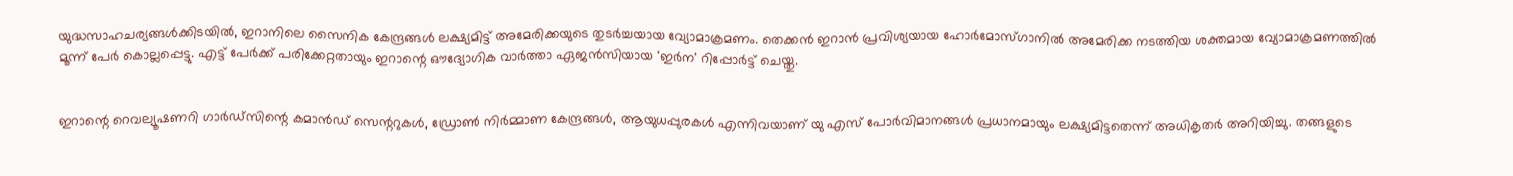യുദ്ധസാഹചര്യങ്ങൾക്കിടയിൽ, ഇറാനിലെ സൈനിക കേന്ദ്രങ്ങൾ ലക്ഷ്യമിട്ട് അമേരിക്കയുടെ തുടർച്ചയായ വ്യോമാക്രമണം. തെക്കൻ ഇറാൻ പ്രവിശ്യയായ ഹോർമോസ്ഗാനിൽ അമേരിക്ക നടത്തിയ ശക്തമായ വ്യോമാക്രമണത്തിൽ മൂന്ന് പേർ കൊല്ലപ്പെട്ടു. എട്ട് പേർക്ക് പരിക്കേറ്റതായും ഇറാന്റെ ഔദ്യോഗിക വാർത്താ ഏജൻസിയായ 'ഇർന' റിപ്പോർട്ട് ചെയ്തു.


ഇറാന്റെ റെവല്യൂഷണറി ഗാർഡ്സിന്റെ കമാൻഡ് സെന്ററുകൾ, ഡ്രോൺ നിർമ്മാണ കേന്ദ്രങ്ങൾ, ആയുധപ്പുരകൾ എന്നിവയാണ് യു എസ് പോർവിമാനങ്ങൾ പ്രധാനമായും ലക്ഷ്യമിട്ടതെന്ന് അധികൃതർ അറിയിച്ചു. തങ്ങളുടെ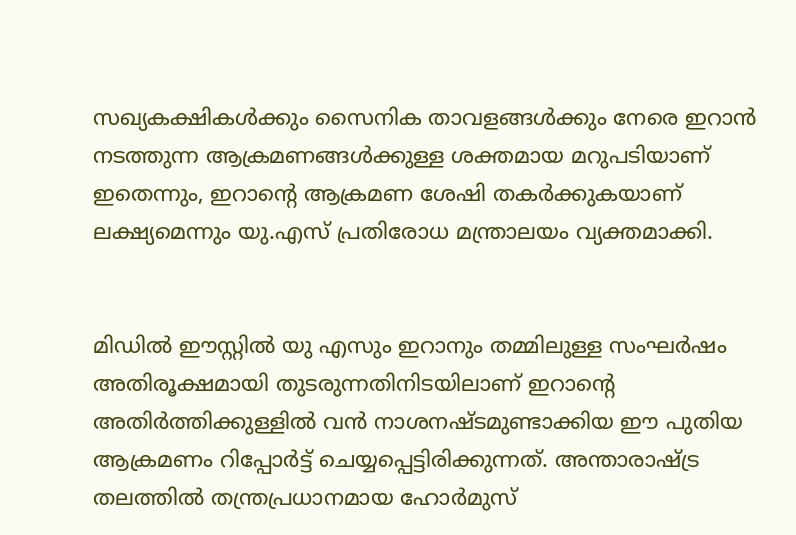സഖ്യകക്ഷികൾക്കും സൈനിക താവളങ്ങൾക്കും നേരെ ഇറാൻ നടത്തുന്ന ആക്രമണങ്ങൾക്കുള്ള ശക്തമായ മറുപടിയാണ് ഇതെന്നും, ഇറാന്റെ ആക്രമണ ശേഷി തകർക്കുകയാണ് ലക്ഷ്യമെന്നും യു.എസ് പ്രതിരോധ മന്ത്രാലയം വ്യക്തമാക്കി.


മിഡിൽ ഈസ്റ്റിൽ യു എസും ഇറാനും തമ്മിലുള്ള സംഘർഷം അതിരൂക്ഷമായി തുടരുന്നതിനിടയിലാണ് ഇറാന്റെ അതിർത്തിക്കുള്ളിൽ വൻ നാശനഷ്ടമുണ്ടാക്കിയ ഈ പുതിയ ആക്രമണം റിപ്പോർട്ട് ചെയ്യപ്പെട്ടിരിക്കുന്നത്. അന്താരാഷ്ട്ര തലത്തിൽ തന്ത്രപ്രധാനമായ ഹോർമുസ്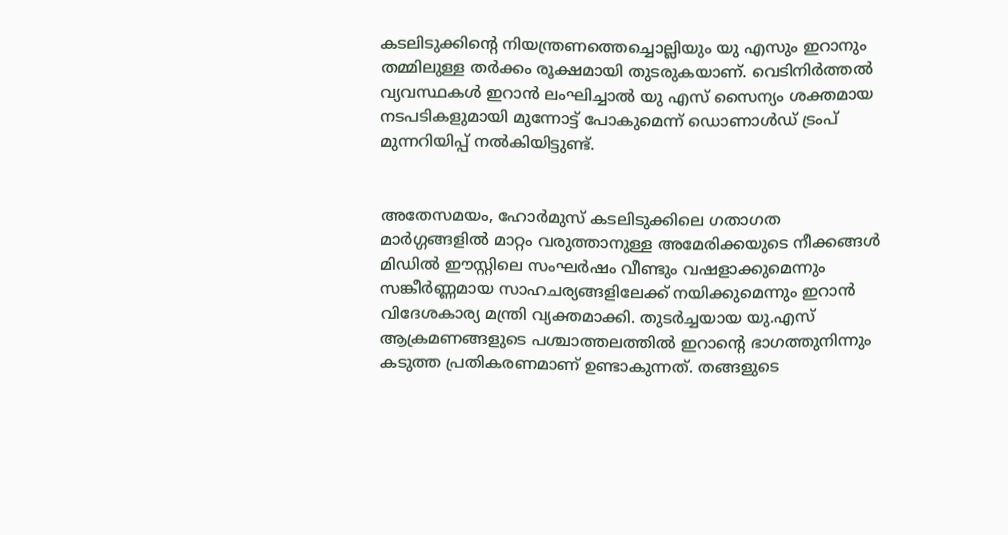കടലിടുക്കിന്റെ നിയന്ത്രണത്തെച്ചൊല്ലിയും യു എസും ഇറാനും തമ്മിലുള്ള തർക്കം രൂക്ഷമായി തുടരുകയാണ്. വെടിനിർത്തൽ വ്യവസ്ഥകൾ ഇറാൻ ലംഘിച്ചാൽ യു എസ് സൈന്യം ശക്തമായ നടപടികളുമായി മുന്നോട്ട് പോകുമെന്ന് ഡൊണാൾഡ് ട്രംപ് മുന്നറിയിപ്പ് നൽകിയിട്ടുണ്ട്.


അതേസമയം, ഹോർമുസ് കടലിടുക്കിലെ ഗതാഗത മാർഗ്ഗങ്ങളിൽ മാറ്റം വരുത്താനുള്ള അമേരിക്കയുടെ നീക്കങ്ങൾ മിഡിൽ ഈസ്റ്റിലെ സംഘർഷം വീണ്ടും വഷളാക്കുമെന്നും സങ്കീർണ്ണമായ സാഹചര്യങ്ങളിലേക്ക് നയിക്കുമെന്നും ഇറാൻ വിദേശകാര്യ മന്ത്രി വ്യക്തമാക്കി. തുടർച്ചയായ യു.എസ് ആക്രമണങ്ങളുടെ പശ്ചാത്തലത്തിൽ ഇറാന്റെ ഭാഗത്തുനിന്നും കടുത്ത പ്രതികരണമാണ് ഉണ്ടാകുന്നത്. തങ്ങളുടെ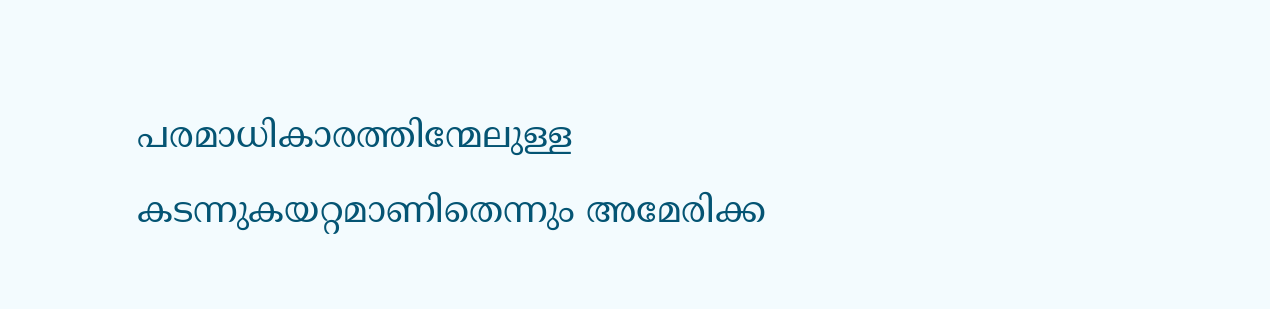പരമാധികാരത്തിന്മേലുള്ള കടന്നുകയറ്റമാണിതെന്നും അമേരിക്ക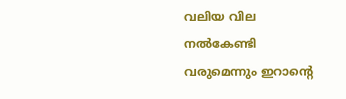വലിയ വില നൽകേണ്ടി വരുമെന്നും ഇറാന്റെ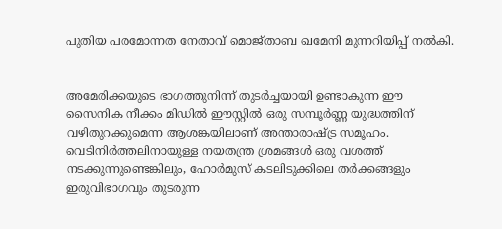പുതിയ പരമോന്നത നേതാവ് മൊജ്താബ ഖമേനി മുന്നറിയിപ്പ് നൽകി.


അമേരിക്കയുടെ ഭാഗത്തുനിന്ന് തുടർച്ചയായി ഉണ്ടാകുന്ന ഈ സൈനിക നീക്കം മിഡിൽ ഈസ്റ്റിൽ ഒരു സമ്പൂർണ്ണ യുദ്ധത്തിന് വഴിതുറക്കുമെന്ന ആശങ്കയിലാണ് അന്താരാഷ്ട്ര സമൂഹം. വെടിനിർത്തലിനായുള്ള നയതന്ത്ര ശ്രമങ്ങൾ ഒരു വശത്ത് നടക്കുന്നുണ്ടെങ്കിലും, ഹോർമുസ് കടലിടുക്കിലെ തർക്കങ്ങളും ഇരുവിഭാഗവും തുടരുന്ന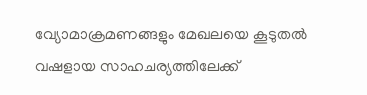വ്യോമാക്രമണങ്ങളും മേഖലയെ കൂടുതൽ വഷളായ സാഹചര്യത്തിലേക്ക്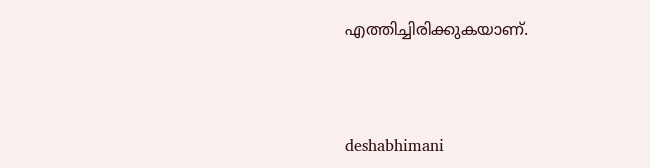എത്തിച്ചിരിക്കുകയാണ്.



deshabhimani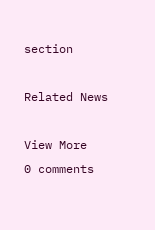section

Related News

View More
0 comments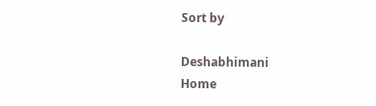Sort by

Deshabhimani
Home